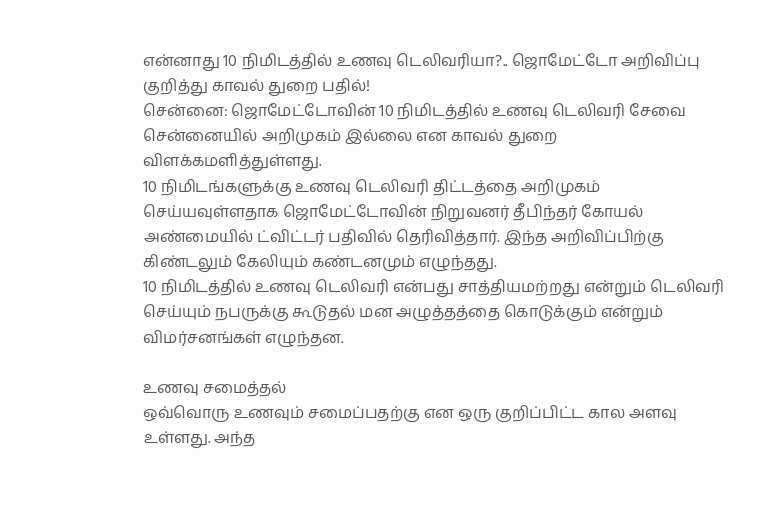என்னாது 10 நிமிடத்தில் உணவு டெலிவரியா?.. ஜொமேட்டோ அறிவிப்பு குறித்து காவல் துறை பதில்!
சென்னை: ஜொமேட்டோவின் 10 நிமிடத்தில் உணவு டெலிவரி சேவை சென்னையில் அறிமுகம் இல்லை என காவல் துறை விளக்கமளித்துள்ளது.
10 நிமிடங்களுக்கு உணவு டெலிவரி திட்டத்தை அறிமுகம் செய்யவுள்ளதாக ஜொமேட்டோவின் நிறுவனர் தீபிந்தர் கோயல் அண்மையில் ட்விட்டர் பதிவில் தெரிவித்தார். இந்த அறிவிப்பிற்கு கிண்டலும் கேலியும் கண்டனமும் எழுந்தது.
10 நிமிடத்தில் உணவு டெலிவரி என்பது சாத்தியமற்றது என்றும் டெலிவரி செய்யும் நபருக்கு கூடுதல் மன அழுத்தத்தை கொடுக்கும் என்றும் விமர்சனங்கள் எழுந்தன.

உணவு சமைத்தல்
ஒவ்வொரு உணவும் சமைப்பதற்கு என ஒரு குறிப்பிட்ட கால அளவு உள்ளது. அந்த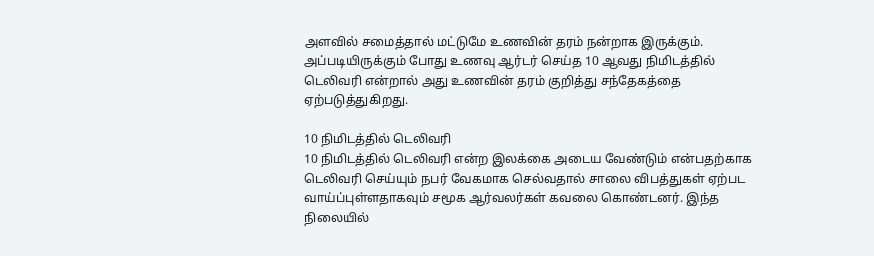அளவில் சமைத்தால் மட்டுமே உணவின் தரம் நன்றாக இருக்கும். அப்படியிருக்கும் போது உணவு ஆர்டர் செய்த 10 ஆவது நிமிடத்தில் டெலிவரி என்றால் அது உணவின் தரம் குறித்து சந்தேகத்தை ஏற்படுத்துகிறது.

10 நிமிடத்தில் டெலிவரி
10 நிமிடத்தில் டெலிவரி என்ற இலக்கை அடைய வேண்டும் என்பதற்காக டெலிவரி செய்யும் நபர் வேகமாக செல்வதால் சாலை விபத்துகள் ஏற்பட வாய்ப்புள்ளதாகவும் சமூக ஆர்வலர்கள் கவலை கொண்டனர். இந்த நிலையில்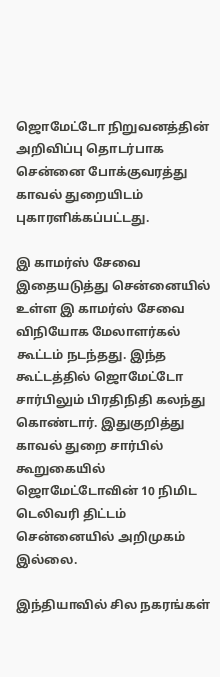ஜொமேட்டோ நிறுவனத்தின் அறிவிப்பு தொடர்பாக சென்னை போக்குவரத்து காவல் துறையிடம் புகாரளிக்கப்பட்டது.

இ காமர்ஸ் சேவை
இதையடுத்து சென்னையில் உள்ள இ காமர்ஸ் சேவை விநியோக மேலாளர்கல் கூட்டம் நடந்தது. இந்த கூட்டத்தில் ஜொமேட்டோ சார்பிலும் பிரதிநிதி கலந்து கொண்டார். இதுகுறித்து காவல் துறை சார்பில் கூறுகையில் ஜொமேட்டோவின் 10 நிமிட டெலிவரி திட்டம் சென்னையில் அறிமுகம் இல்லை.

இந்தியாவில் சில நகரங்கள்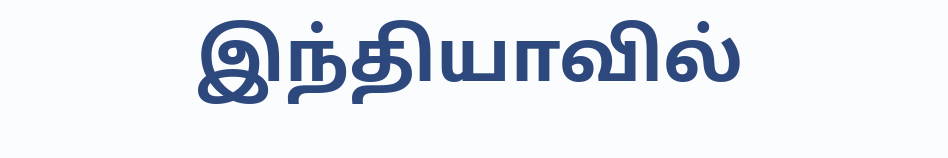இந்தியாவில்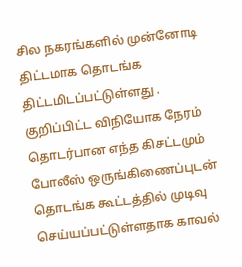சில நகரங்களில் முன்னோடி திட்டமாக தொடங்க திட்டமிடப்பட்டுள்ளது . குறிப்பிட்ட விநியோக நேரம் தொடர்பான எந்த கிசட்டமும் போலீஸ் ஒருங்கிணைப்புடன் தொடங்க கூட்டத்தில் முடிவு செய்யப்பட்டுள்ளதாக காவல்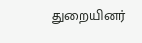துறையினர்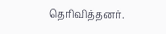தெரிவித்தனர்.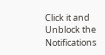Click it and Unblock the Notifications